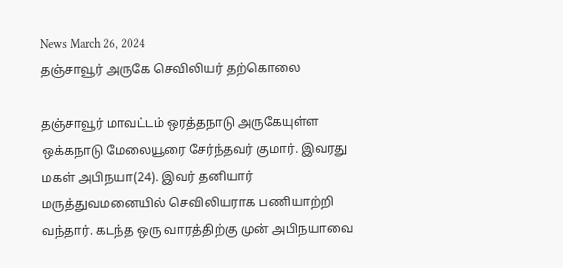News March 26, 2024
தஞ்சாவூர் அருகே செவிலியர் தற்கொலை

தஞ்சாவூர் மாவட்டம் ஒரத்தநாடு அருகேயுள்ள ஒக்கநாடு மேலையூரை சேர்ந்தவர் குமார். இவரது மகள் அபிநயா(24). இவர் தனியார் மருத்துவமனையில் செவிலியராக பணியாற்றி வந்தார். கடந்த ஒரு வாரத்திற்கு முன் அபிநயாவை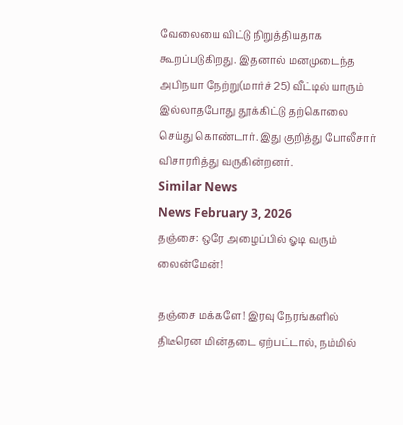வேலையை விட்டு நிறுத்தியதாக கூறப்படுகிறது. இதனால் மனமுடைந்த அபிநயா நேற்று(மார்ச் 25) வீட்டில் யாரும் இல்லாதபோது தூக்கிட்டு தற்கொலை செய்து கொண்டார். இது குறித்து போலீசார் விசாரரித்து வருகின்றனர்.
Similar News
News February 3, 2026
தஞ்சை: ஒரே அழைப்பில் ஓடி வரும் லைன்மேன்!

தஞ்சை மக்களே! இரவு நேரங்களில் திடீரென மின்தடை ஏற்பட்டால், நம்மில்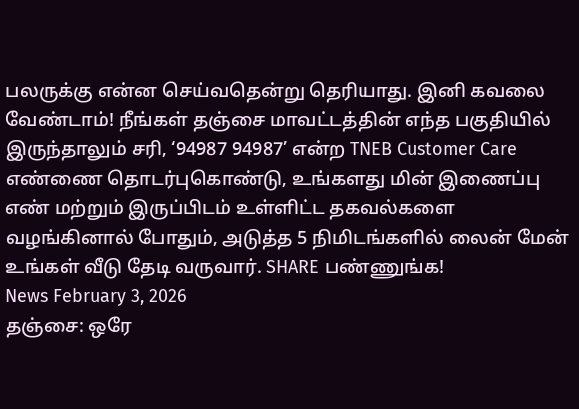பலருக்கு என்ன செய்வதென்று தெரியாது. இனி கவலை வேண்டாம்! நீங்கள் தஞ்சை மாவட்டத்தின் எந்த பகுதியில் இருந்தாலும் சரி, ‘94987 94987’ என்ற TNEB Customer Care எண்ணை தொடர்புகொண்டு, உங்களது மின் இணைப்பு எண் மற்றும் இருப்பிடம் உள்ளிட்ட தகவல்களை வழங்கினால் போதும், அடுத்த 5 நிமிடங்களில் லைன் மேன் உங்கள் வீடு தேடி வருவார். SHARE பண்ணுங்க!
News February 3, 2026
தஞ்சை: ஒரே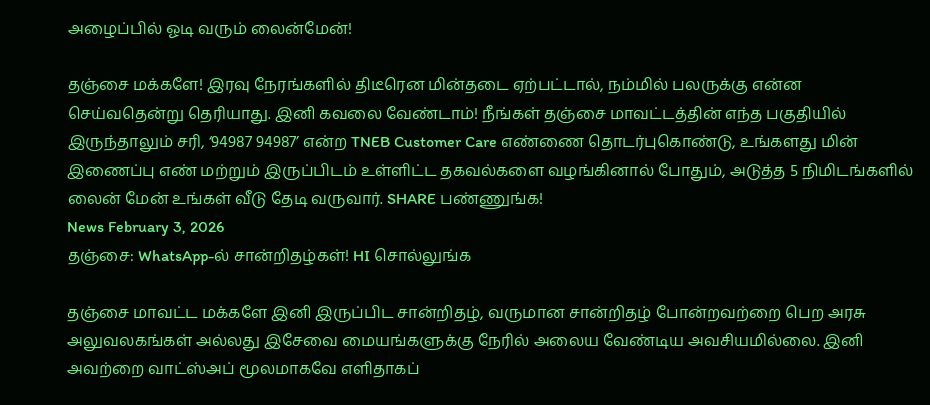அழைப்பில் ஓடி வரும் லைன்மேன்!

தஞ்சை மக்களே! இரவு நேரங்களில் திடீரென மின்தடை ஏற்பட்டால், நம்மில் பலருக்கு என்ன செய்வதென்று தெரியாது. இனி கவலை வேண்டாம்! நீங்கள் தஞ்சை மாவட்டத்தின் எந்த பகுதியில் இருந்தாலும் சரி, ‘94987 94987’ என்ற TNEB Customer Care எண்ணை தொடர்புகொண்டு, உங்களது மின் இணைப்பு எண் மற்றும் இருப்பிடம் உள்ளிட்ட தகவல்களை வழங்கினால் போதும், அடுத்த 5 நிமிடங்களில் லைன் மேன் உங்கள் வீடு தேடி வருவார். SHARE பண்ணுங்க!
News February 3, 2026
தஞ்சை: WhatsApp-ல் சான்றிதழ்கள்! HI சொல்லுங்க

தஞ்சை மாவட்ட மக்களே இனி இருப்பிட சான்றிதழ், வருமான சான்றிதழ் போன்றவற்றை பெற அரசு அலுவலகங்கள் அல்லது இசேவை மையங்களுக்கு நேரில் அலைய வேண்டிய அவசியமில்லை. இனி அவற்றை வாட்ஸ்அப் மூலமாகவே எளிதாகப்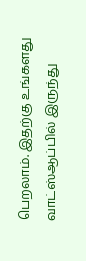பெறலாம். இதற்கு உங்களது வாட்ஸ்ஆப்பில் இருந்து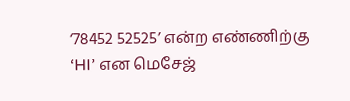‘78452 52525’ என்ற எண்ணிற்கு ‘HI’ என மெசேஜ்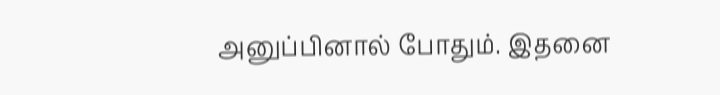அனுப்பினால் போதும். இதனை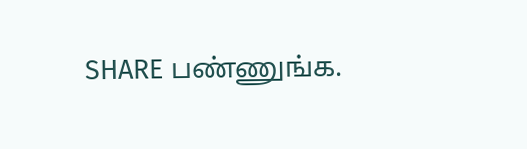SHARE பண்ணுங்க.